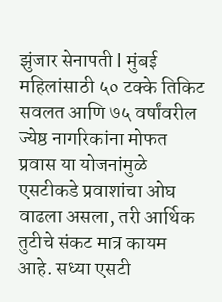झुंजार सेनापती l मुंबई
महिलांसाठी ५० टक्के तिकिट सवलत आणि ७५ वर्षांवरील ज्येष्ठ नागरिकांना मोफत प्रवास या योजनांमुळे एसटीकडे प्रवाशांचा ओघ वाढला असला, तरी आर्थिक तुटीचे संकट मात्र कायम आहे. सध्या एसटी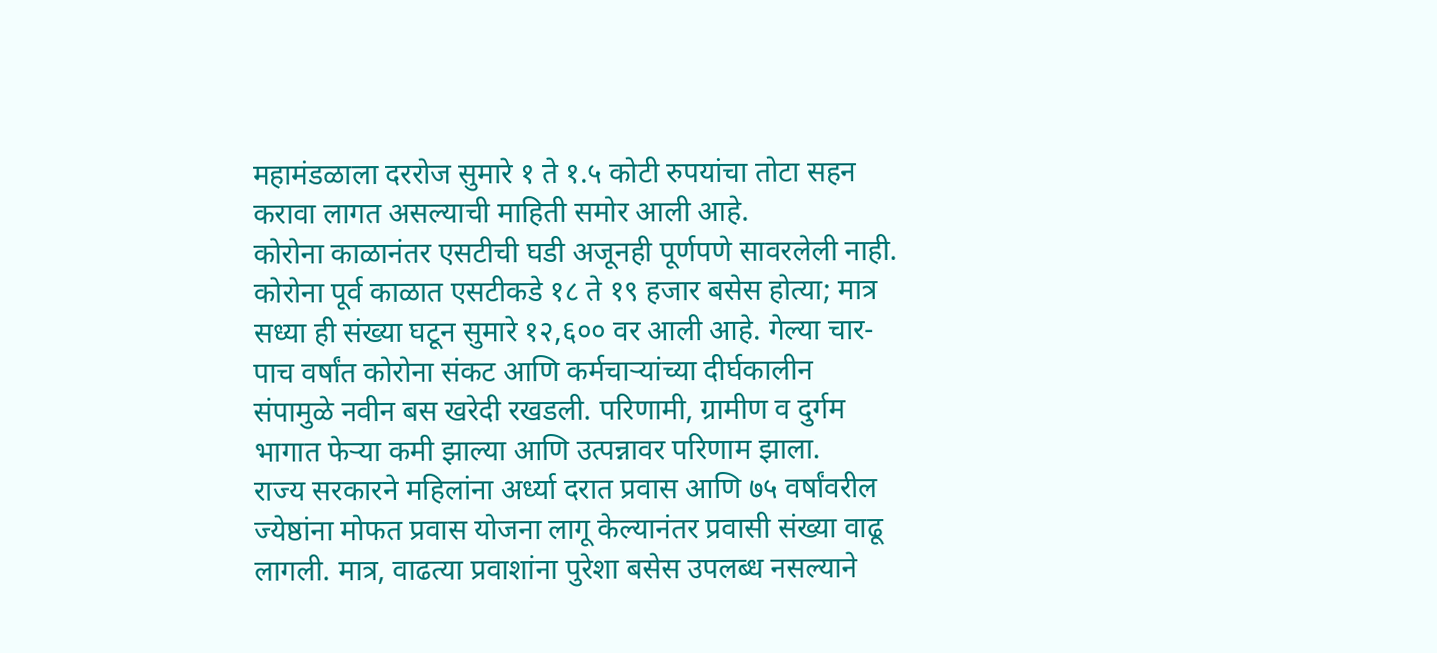महामंडळाला दररोज सुमारे १ ते १.५ कोटी रुपयांचा तोटा सहन करावा लागत असल्याची माहिती समोर आली आहे.
कोरोना काळानंतर एसटीची घडी अजूनही पूर्णपणे सावरलेली नाही. कोरोना पूर्व काळात एसटीकडे १८ ते १९ हजार बसेस होत्या; मात्र सध्या ही संख्या घटून सुमारे १२,६०० वर आली आहे. गेल्या चार-पाच वर्षांत कोरोना संकट आणि कर्मचाऱ्यांच्या दीर्घकालीन संपामुळे नवीन बस खरेदी रखडली. परिणामी, ग्रामीण व दुर्गम भागात फेऱ्या कमी झाल्या आणि उत्पन्नावर परिणाम झाला.
राज्य सरकारने महिलांना अर्ध्या दरात प्रवास आणि ७५ वर्षांवरील ज्येष्ठांना मोफत प्रवास योजना लागू केल्यानंतर प्रवासी संख्या वाढू लागली. मात्र, वाढत्या प्रवाशांना पुरेशा बसेस उपलब्ध नसल्याने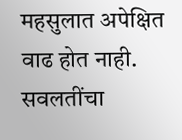महसुलात अपेक्षित वाढ होत नाही. सवलतींचा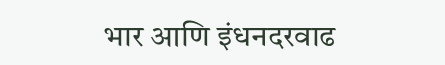भार आणि इंधनदरवाढ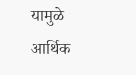यामुळे आर्थिक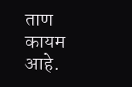ताण कायम आहे.